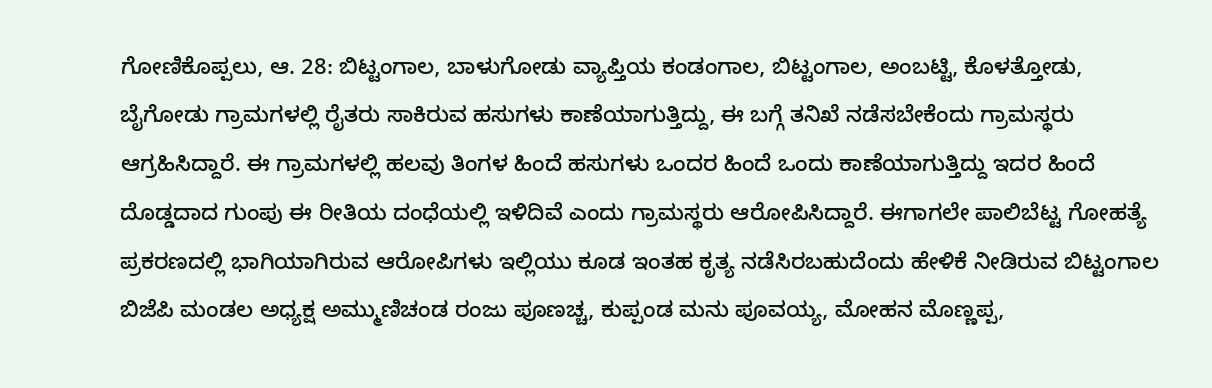ಗೋಣಿಕೊಪ್ಪಲು, ಆ. 28: ಬಿಟ್ಟಂಗಾಲ, ಬಾಳುಗೋಡು ವ್ಯಾಪ್ತಿಯ ಕಂಡಂಗಾಲ, ಬಿಟ್ಟಂಗಾಲ, ಅಂಬಟ್ಟಿ, ಕೊಳತ್ತೋಡು, ಬೈಗೋಡು ಗ್ರಾಮಗಳಲ್ಲಿ ರೈತರು ಸಾಕಿರುವ ಹಸುಗಳು ಕಾಣೆಯಾಗುತ್ತಿದ್ದು, ಈ ಬಗ್ಗೆ ತನಿಖೆ ನಡೆಸಬೇಕೆಂದು ಗ್ರಾಮಸ್ಥರು ಆಗ್ರಹಿಸಿದ್ದಾರೆ. ಈ ಗ್ರಾಮಗಳಲ್ಲಿ ಹಲವು ತಿಂಗಳ ಹಿಂದೆ ಹಸುಗಳು ಒಂದರ ಹಿಂದೆ ಒಂದು ಕಾಣೆಯಾಗುತ್ತಿದ್ದು ಇದರ ಹಿಂದೆ ದೊಡ್ಡದಾದ ಗುಂಪು ಈ ರೀತಿಯ ದಂಧೆಯಲ್ಲಿ ಇಳಿದಿವೆ ಎಂದು ಗ್ರಾಮಸ್ಥರು ಆರೋಪಿಸಿದ್ದಾರೆ. ಈಗಾಗಲೇ ಪಾಲಿಬೆಟ್ಟ ಗೋಹತ್ಯೆ ಪ್ರಕರಣದಲ್ಲಿ ಭಾಗಿಯಾಗಿರುವ ಆರೋಪಿಗಳು ಇಲ್ಲಿಯು ಕೂಡ ಇಂತಹ ಕೃತ್ಯ ನಡೆಸಿರಬಹುದೆಂದು ಹೇಳಿಕೆ ನೀಡಿರುವ ಬಿಟ್ಟಂಗಾಲ ಬಿಜೆಪಿ ಮಂಡಲ ಅಧ್ಯಕ್ಷ ಅಮ್ಮುಣಿಚಂಡ ರಂಜು ಪೂಣಚ್ಚ, ಕುಪ್ಪಂಡ ಮನು ಪೂವಯ್ಯ, ಮೋಹನ ಮೊಣ್ಣಪ್ಪ,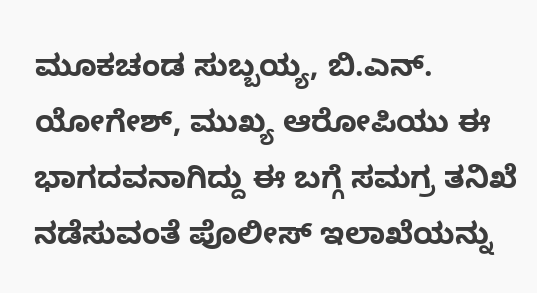ಮೂಕಚಂಡ ಸುಬ್ಬಯ್ಯ, ಬಿ.ಎನ್. ಯೋಗೇಶ್, ಮುಖ್ಯ ಆರೋಪಿಯು ಈ ಭಾಗದವನಾಗಿದ್ದು ಈ ಬಗ್ಗೆ ಸಮಗ್ರ ತನಿಖೆ ನಡೆಸುವಂತೆ ಪೊಲೀಸ್ ಇಲಾಖೆಯನ್ನು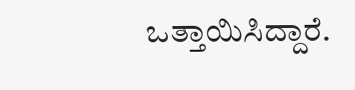ಒತ್ತಾಯಿಸಿದ್ದಾರೆ.